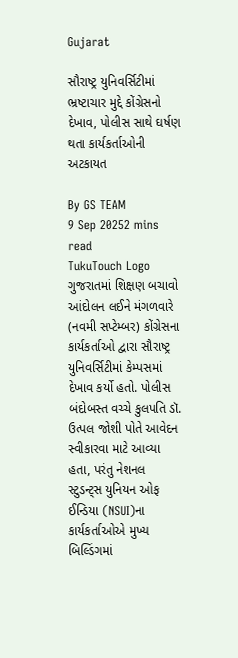Gujarat

સૌરાષ્ટ્ર યુનિવર્સિટીમાં ભ્રષ્ટાચાર મુદ્દે કોંગ્રેસનો દેખાવ, પોલીસ સાથે ઘર્ષણ થતા કાર્યકર્તાઓની અટકાયત

By GS TEAM
9 Sep 20252 mins read
TukuTouch Logo
ગુજરાતમાં શિક્ષણ બચાવો આંદોલન લઈને મંગળવારે (નવમી સપ્ટેમ્બર) કોંગ્રેસના કાર્યકર્તાઓ દ્વારા સૌરાષ્ટ્ર યુનિવર્સિટીમાં કેમ્પસમાં દેખાવ કર્યો હતો. પોલીસ બંદોબસ્ત વચ્ચે કુલપતિ ડૉ. ઉત્પલ જોશી પોતે આવેદન સ્વીકારવા માટે આવ્યા હતા, પરંતુ નેશનલ સ્ટુડન્ટ્સ યુનિયન ઓફ ઈન્ડિયા (NSUI)ના કાર્યકર્તાઓએ મુખ્ય બિલ્ડિંગમાં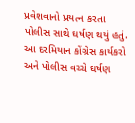પ્રવેશવાનો પ્રયત્ન કરતા પોલીસ સાથે ઘર્ષણ થયું હતું. આ દરમિયાન કોંગ્રેસ કાર્યકરો અને પોલીસ વચ્ચે ઘર્ષણ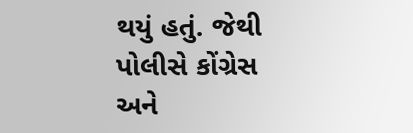થયું હતું. જેથી પોલીસે કોંગ્રેસ અને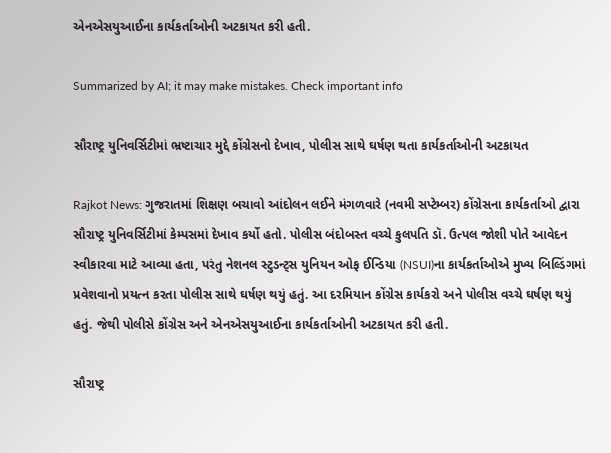એનએસયુઆઈના કાર્યકર્તાઓની અટકાયત કરી હતી.

Summarized by AI; it may make mistakes. Check important info

સૌરાષ્ટ્ર યુનિવર્સિટીમાં ભ્રષ્ટાચાર મુદ્દે કોંગ્રેસનો દેખાવ, પોલીસ સાથે ઘર્ષણ થતા કાર્યકર્તાઓની અટકાયત

Rajkot News: ગુજરાતમાં શિક્ષણ બચાવો આંદોલન લઈને મંગળવારે (નવમી સપ્ટેમ્બર) કોંગ્રેસના કાર્યકર્તાઓ દ્વારા સૌરાષ્ટ્ર યુનિવર્સિટીમાં કેમ્પસમાં દેખાવ કર્યો હતો. પોલીસ બંદોબસ્ત વચ્ચે કુલપતિ ડૉ. ઉત્પલ જોશી પોતે આવેદન સ્વીકારવા માટે આવ્યા હતા, પરંતુ નેશનલ સ્ટુડન્ટ્સ યુનિયન ઓફ ઈન્ડિયા (NSUI)ના કાર્યકર્તાઓએ મુખ્ય બિલ્ડિંગમાં પ્રવેશવાનો પ્રયત્ન કરતા પોલીસ સાથે ઘર્ષણ થયું હતું. આ દરમિયાન કોંગ્રેસ કાર્યકરો અને પોલીસ વચ્ચે ઘર્ષણ થયું હતું. જેથી પોલીસે કોંગ્રેસ અને એનએસયુઆઈના કાર્યકર્તાઓની અટકાયત કરી હતી.

સૌરાષ્ટ્ર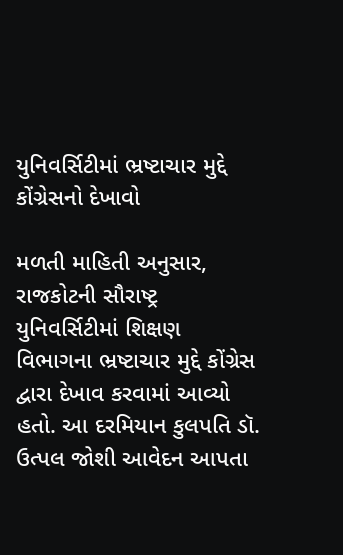યુનિવર્સિટીમાં ભ્રષ્ટાચાર મુદ્દે કોંગ્રેસનો દેખાવો

મળતી માહિતી અનુસાર, રાજકોટની સૌરાષ્ટ્ર યુનિવર્સિટીમાં શિક્ષણ વિભાગના ભ્રષ્ટાચાર મુદ્દે કોંગ્રેસ દ્વારા દેખાવ કરવામાં આવ્યો હતો. આ દરમિયાન કુલપતિ ડૉ. ઉત્પલ જોશી આવેદન આપતા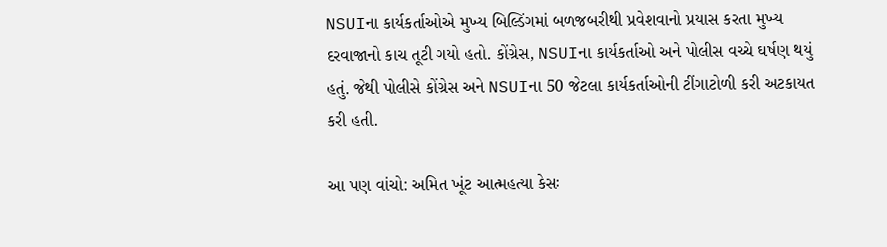NSUIના કાર્યકર્તાઓએ મુખ્ય બિલ્ડિંગમાં બળજબરીથી પ્રવેશવાનો પ્રયાસ કરતા મુખ્ય દરવાજાનો કાચ તૂટી ગયો હતો. કોંગ્રેસ, NSUIના કાર્યકર્તાઓ અને પોલીસ વચ્ચે ઘર્ષણ થયું હતું. જેથી પોલીસે કોંગ્રેસ અને NSUIના 50 જેટલા કાર્યકર્તાઓની ટીંગાટોળી કરી અટકાયત કરી હતી.

આ પણ વાંચો: અમિત ખૂંટ આત્મહત્યા કેસઃ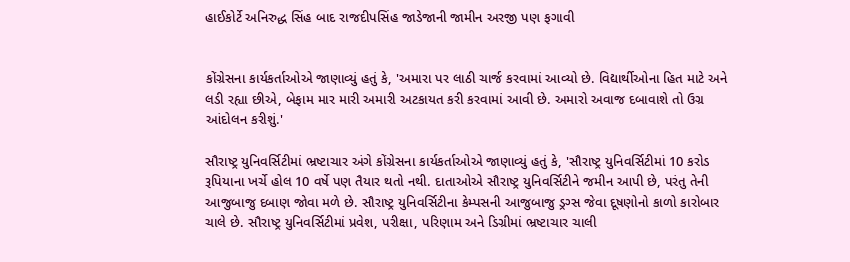હાઈકોર્ટે અનિરુદ્ધ સિંહ બાદ રાજદીપસિંહ જાડેજાની જામીન અરજી પણ ફગાવી


કોંગ્રેસના કાર્યકર્તાઓએ જાણાવ્યું હતું કે, 'અમારા પર લાઠી ચાર્જ કરવામાં આવ્યો છે. વિદ્યાર્થીઓના હિત માટે અને લડી રહ્યા છીએ, બેફામ માર મારી અમારી અટકાયત કરી કરવામાં આવી છે. અમારો અવાજ દબાવાશે તો ઉગ્ર આંદોલન કરીશું.'

સૌરાષ્ટ્ર યુનિવર્સિટીમાં ભ્રષ્ટાચાર અંગે કોંગ્રેસના કાર્યકર્તાઓએ જાણાવ્યું હતું કે, 'સૌરાષ્ટ્ર યુનિવર્સિટીમાં 10 કરોડ રૂપિયાના ખર્ચે હોલ 10 વર્ષે પણ તૈયાર થતો નથી. દાતાઓએ સૌરાષ્ટ્ર યુનિવર્સિટીને જમીન આપી છે, પરંતુ તેની આજુબાજુ દબાણ જોવા મળે છે. સૌરાષ્ટ્ર યુનિવર્સિટીના કેમ્પસની આજુબાજુ ડ્રગ્સ જેવા દૂષણોનો કાળો કારોબાર ચાલે છે. સૌરાષ્ટ્ર યુનિવર્સિટીમાં પ્રવેશ, પરીક્ષા, પરિણામ અને ડિગ્રીમાં ભ્રષ્ટાચાર ચાલી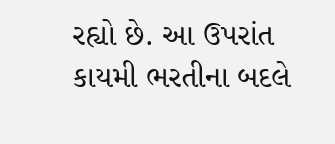રહ્યો છે. આ ઉપરાંત કાયમી ભરતીના બદલે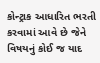કોન્ટ્રાક આધારિત ભરતી કરવામાં આવે છે જેને વિષયનું કોઈ જ યાદ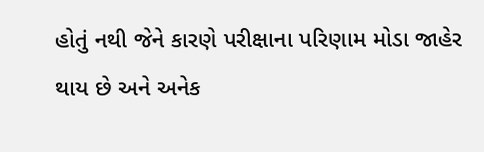હોતું નથી જેને કારણે પરીક્ષાના પરિણામ મોડા જાહેર થાય છે અને અનેક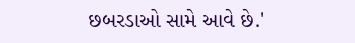છબરડાઓ સામે આવે છે.'